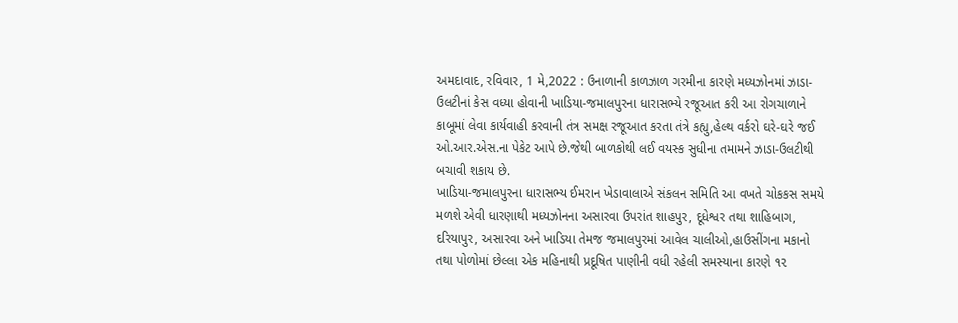અમદાવાદ, રવિવાર, 1 મે,2022 : ઉનાળાની કાળઝાળ ગરમીના કારણે મધ્યઝોનમાં ઝાડા-ઉલટીનાં કેસ વધ્યા હોવાની ખાડિયા-જમાલપુરના ધારાસભ્યે રજૂઆત કરી આ રોગચાળાને કાબૂમાં લેવા કાર્યવાહી કરવાની તંત્ર સમક્ષ રજૂઆત કરતા તંત્રે કહ્યુ,હેલ્થ વર્કરો ઘરે-ઘરે જઈ ઓ.આર.એસ.ના પેકેટ આપે છે.જેથી બાળકોથી લઈ વયસ્ક સુધીના તમામને ઝાડા-ઉલટીથી બચાવી શકાય છે.
ખાડિયા-જમાલપુરના ધારાસભ્ય ઈમરાન ખેડાવાલાએ સંકલન સમિતિ આ વખતે ચોકકસ સમયે મળશે એવી ધારણાથી મધ્યઝોનના અસારવા ઉપરાંત શાહપુર, દૂધેશ્વર તથા શાહિબાગ, દરિયાપુર, અસારવા અને ખાડિયા તેમજ જમાલપુરમાં આવેલ ચાલીઓ,હાઉસીંગના મકાનો તથા પોળોમાં છેલ્લા એક મહિનાથી પ્રદૂષિત પાણીની વધી રહેલી સમસ્યાના કારણે ૧૨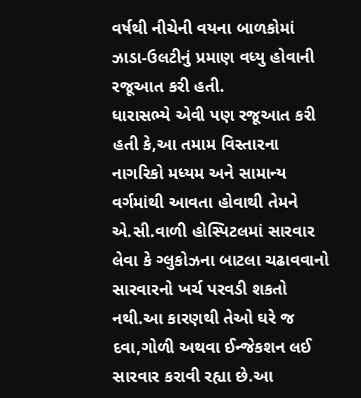વર્ષથી નીચેની વયના બાળકોમાં ઝાડા-ઉલટીનું પ્રમાણ વધ્યુ હોવાની રજૂઆત કરી હતી.
ધારાસભ્યે એવી પણ રજૂઆત કરી હતી કે,આ તમામ વિસ્તારના નાગરિકો મધ્યમ અને સામાન્ય વર્ગમાંથી આવતા હોવાથી તેમને એ.સી.વાળી હોસ્પિટલમાં સારવાર લેવા કે ગ્લુકોઝના બાટલા ચઢાવવાનો સારવારનો ખર્ચ પરવડી શકતો નથી.આ કારણથી તેઓ ઘરે જ દવા,ગોળી અથવા ઈન્જેકશન લઈ સારવાર કરાવી રહ્યા છે.આ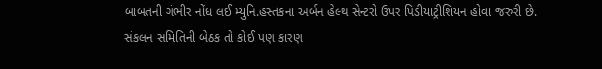બાબતની ગંભીર નોંધ લઈ મ્યુનિ.હસ્તકના અર્બન હેલ્થ સેન્ટરો ઉપર પિડીયાટ્રીશિયન હોવા જરુરી છે.
સંકલન સમિતિની બેઠક તો કોઈ પણ કારણ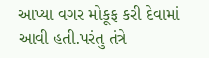આપ્યા વગર મોકૂફ કરી દેવામાં આવી હતી.પરંતુ તંત્રે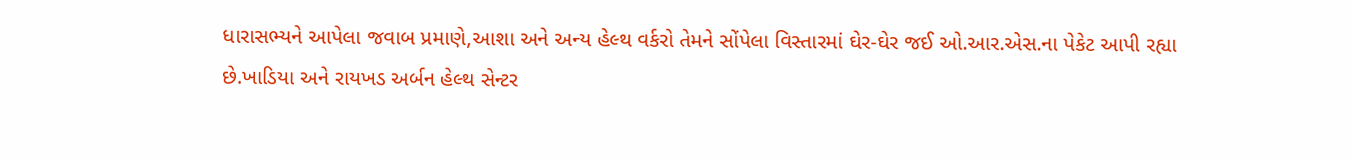ધારાસભ્યને આપેલા જવાબ પ્રમાણે,આશા અને અન્ય હેલ્થ વર્કરો તેમને સોંપેલા વિસ્તારમાં ઘેર-ઘેર જઈ ઓ.આર.એસ.ના પેકેટ આપી રહ્યા છે.ખાડિયા અને રાયખડ અર્બન હેલ્થ સેન્ટર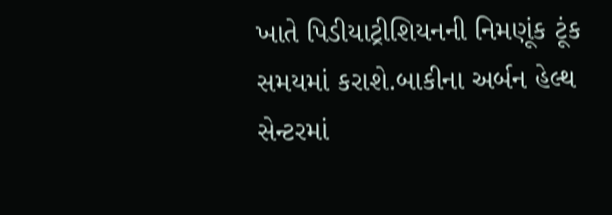ખાતે પિડીયાટ્રીશિયનની નિમણૂંક ટૂંક સમયમાં કરાશે.બાકીના અર્બન હેલ્થ સેન્ટરમાં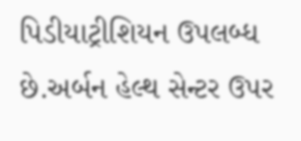પિડીયાટ્રીશિયન ઉપલબ્ધ છે.અર્બન હેલ્થ સેન્ટર ઉપર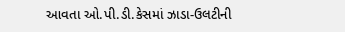આવતા ઓ.પી.ડી.કેસમાં ઝાડા-ઉલટીની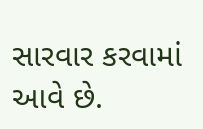સારવાર કરવામાં આવે છે.